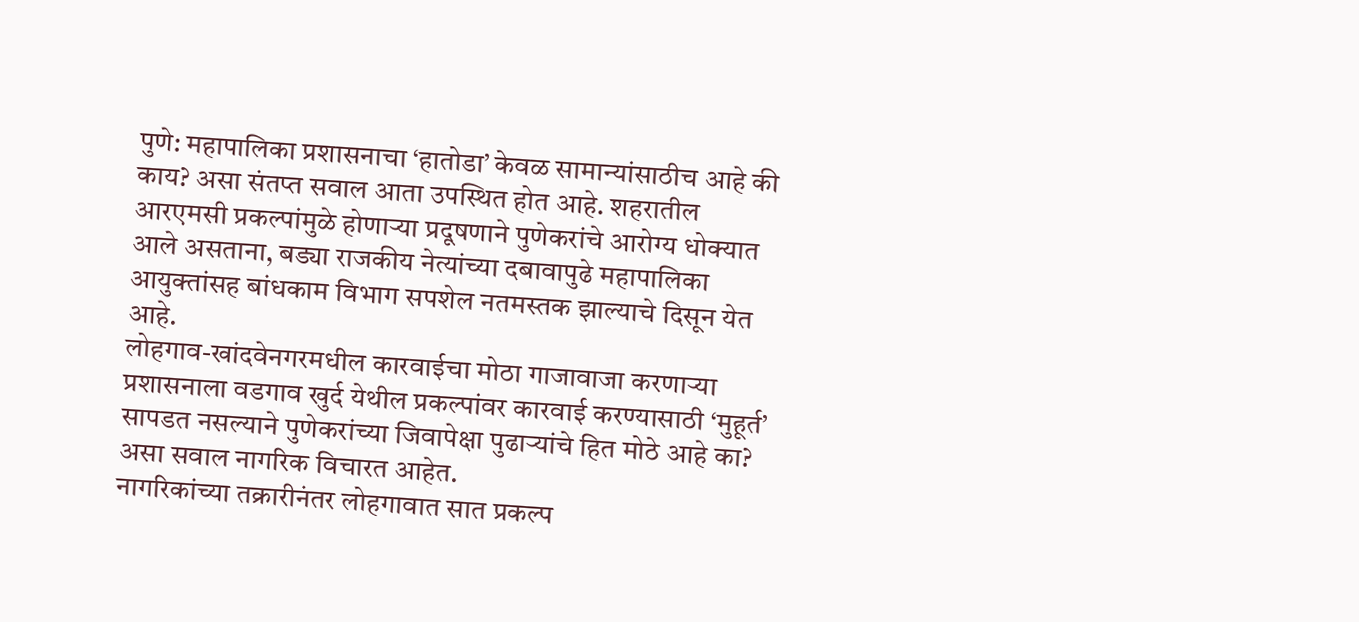पुणे: महापालिका प्रशासनाचा ‘हातोडा’ केवळ सामान्यांसाठीच आहे की काय? असा संतप्त सवाल आता उपस्थित होत आहे. शहरातील आरएमसी प्रकल्पांमुळे होणाऱ्या प्रदूषणाने पुणेकरांचे आरोग्य धोक्यात आले असताना, बड्या राजकीय नेत्यांच्या दबावापुढे महापालिका आयुक्तांसह बांधकाम विभाग सपशेल नतमस्तक झाल्याचे दिसून येत आहे.
लोहगाव-खांदवेनगरमधील कारवाईचा मोठा गाजावाजा करणाऱ्या प्रशासनाला वडगाव खुर्द येथील प्रकल्पांवर कारवाई करण्यासाठी ‘मुहूर्त’ सापडत नसल्याने पुणेकरांच्या जिवापेक्षा पुढाऱ्यांचे हित मोठे आहे का? असा सवाल नागरिक विचारत आहेत.
नागरिकांच्या तक्रारीनंतर लोहगावात सात प्रकल्प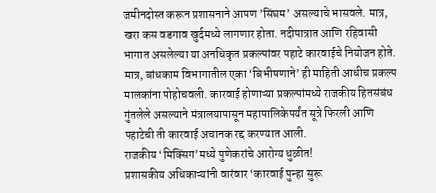जमीनदोस्त करून प्रशासनाने आपण ’सिंघम’ असल्याचे भासवले. मात्र, खरा कस वडगाव खुर्दमध्ये लागणार होता. नदीपात्रात आणि रहिवासी भागात असलेल्या या अनधिकृत प्रकल्पांवर पहाटे कारवाईचे नियोजन होते.
मात्र, बांधकाम विभागातील एका ‘बिभीषणाने’ ही माहिती आधीच प्रकल्प मालकांना पोहोचवली. कारवाई होणाऱ्या प्रकल्पांमध्ये राजकीय हितसंबंध गुंतलेले असल्याने मंत्रालयापासून महापालिकेपर्यंत सूत्रे फिरली आणि पहाटेची ती कारवाई अचानक रद्द करण्यात आली.
राजकीय ‘मिक्सिंग’मध्ये पुणेकरांचे आरोग्य धुळीत!
प्रशासकीय अधिकाऱ्यांनी वारंवार ‘कारवाई पुन्हा सुरू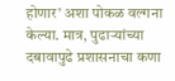होणार’ अशा पोकळ वल्गना केल्या. मात्र, पुढाऱ्यांच्या दबावापुढे प्रशासनाचा कणा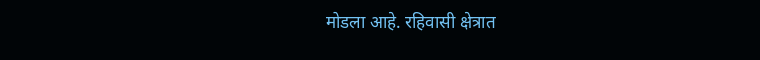मोडला आहे. रहिवासी क्षेत्रात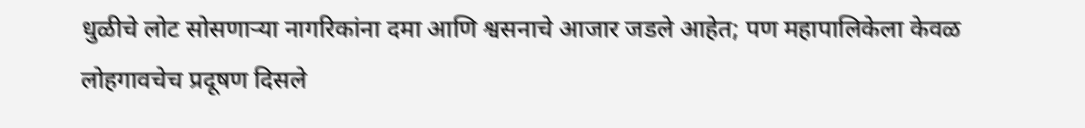धुळीचे लोट सोसणाऱ्या नागरिकांना दमा आणि श्वसनाचे आजार जडले आहेत; पण महापालिकेला केवळ लोहगावचेच प्रदूषण दिसले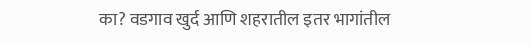का? वडगाव खुर्द आणि शहरातील इतर भागांतील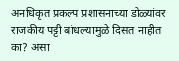अनधिकृत प्रकल्प प्रशासनाच्या डोळ्यांवर राजकीय पट्टी बांधल्यामुळे दिसत नाहीत का? असा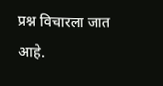प्रश्न विचारला जात आहे.